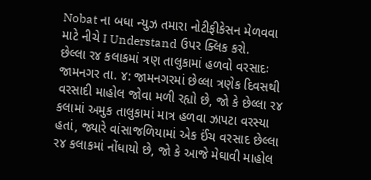Nobat ના બધા ન્યુઝ તમારા નોટીફીકેસન મેળવવા માટે નીચે I Understand ઉપર ક્લિક કરો.
છેલ્લા ર૪ કલાકમાં ત્રણ તાલુકામાં હળવો વરસાદઃ
જામનગર તા. ૪: જામનગરમાં છેલ્લા ત્રણેક દિવસથી વરસાદી માહોલ જોવા મળી રહ્યો છે, જો કે છેલ્લા ર૪ કલામાં અમુક તાલુકામાં માત્ર હળવા ઝાપટા વરસ્યા હતાં, જ્યારે વાંસાજળિયામાં એક ઈંચ વરસાદ છેલ્લા ર૪ કલાકમાં નોંધાયો છે, જો કે આજે મેઘાવી માહોલ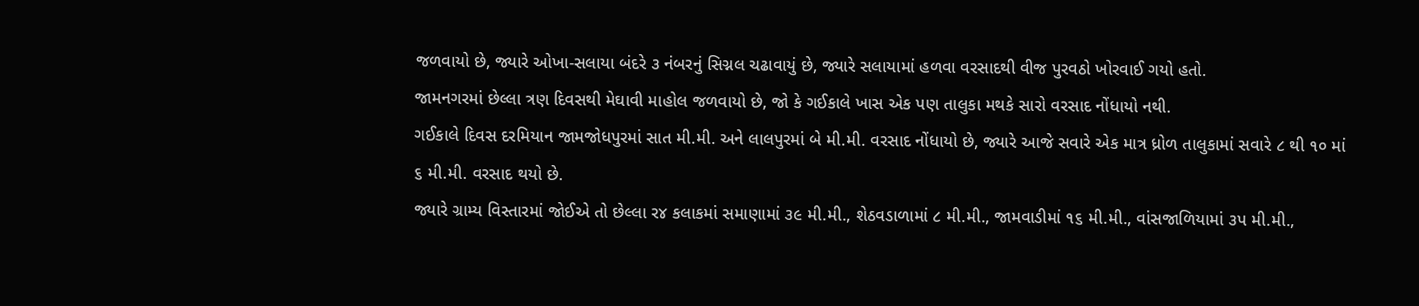જળવાયો છે, જ્યારે ઓખા-સલાયા બંદરે ૩ નંબરનું સિગ્નલ ચઢાવાયું છે, જ્યારે સલાયામાં હળવા વરસાદથી વીજ પુરવઠો ખોરવાઈ ગયો હતો.
જામનગરમાં છેલ્લા ત્રણ દિવસથી મેઘાવી માહોલ જળવાયો છે, જો કે ગઈકાલે ખાસ એક પણ તાલુકા મથકે સારો વરસાદ નોંધાયો નથી.
ગઈકાલે દિવસ દરમિયાન જામજોધપુરમાં સાત મી.મી. અને લાલપુરમાં બે મી.મી. વરસાદ નોંધાયો છે, જ્યારે આજે સવારે એક માત્ર ધ્રોળ તાલુકામાં સવારે ૮ થી ૧૦ માં ૬ મી.મી. વરસાદ થયો છે.
જ્યારે ગ્રામ્ય વિસ્તારમાં જોઈએ તો છેલ્લા ર૪ કલાકમાં સમાણામાં ૩૯ મી.મી., શેઠવડાળામાં ૮ મી.મી., જામવાડીમાં ૧૬ મી.મી., વાંસજાળિયામાં ૩પ મી.મી.,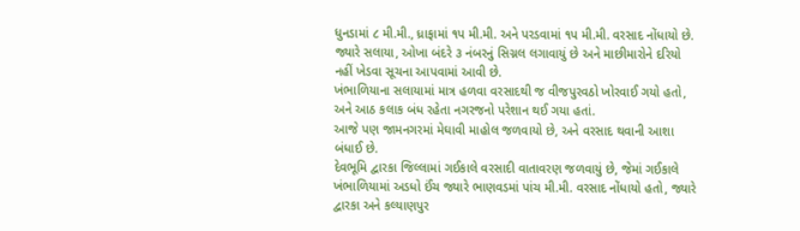ધુનડામાં ૮ મી.મી., ધ્રાફામાં ૧પ મી.મી. અને પરડવામાં ૧પ મી.મી. વરસાદ નોંધાયો છે. જ્યારે સલાયા, ઓખા બંદરે ૩ નંબરનું સિગ્નલ લગાવાયું છે અને માછીમારોને દરિયો નહીં ખેડવા સૂચના આપવામાં આવી છે.
ખંભાળિયાના સલાયામાં માત્ર હળવા વરસાદથી જ વીજપુરવઠો ખોરવાઈ ગયો હતો, અને આઠ કલાક બંધ રહેતા નગરજનો પરેશાન થઈ ગયા હતાં.
આજે પણ જામનગરમાં મેઘાવી માહોલ જળવાયો છે, અને વરસાદ થવાની આશા બંધાઈ છે.
દેવભૂમિ દ્વારકા જિલ્લામાં ગઈકાલે વરસાદી વાતાવરણ જળવાયું છે, જેમાં ગઈકાલે ખંભાળિયામાં અડધો ઈંચ જ્યારે ભાણવડમાં પાંચ મી.મી. વરસાદ નોંધાયો હતો, જ્યારે દ્વારકા અને કલ્યાણપુર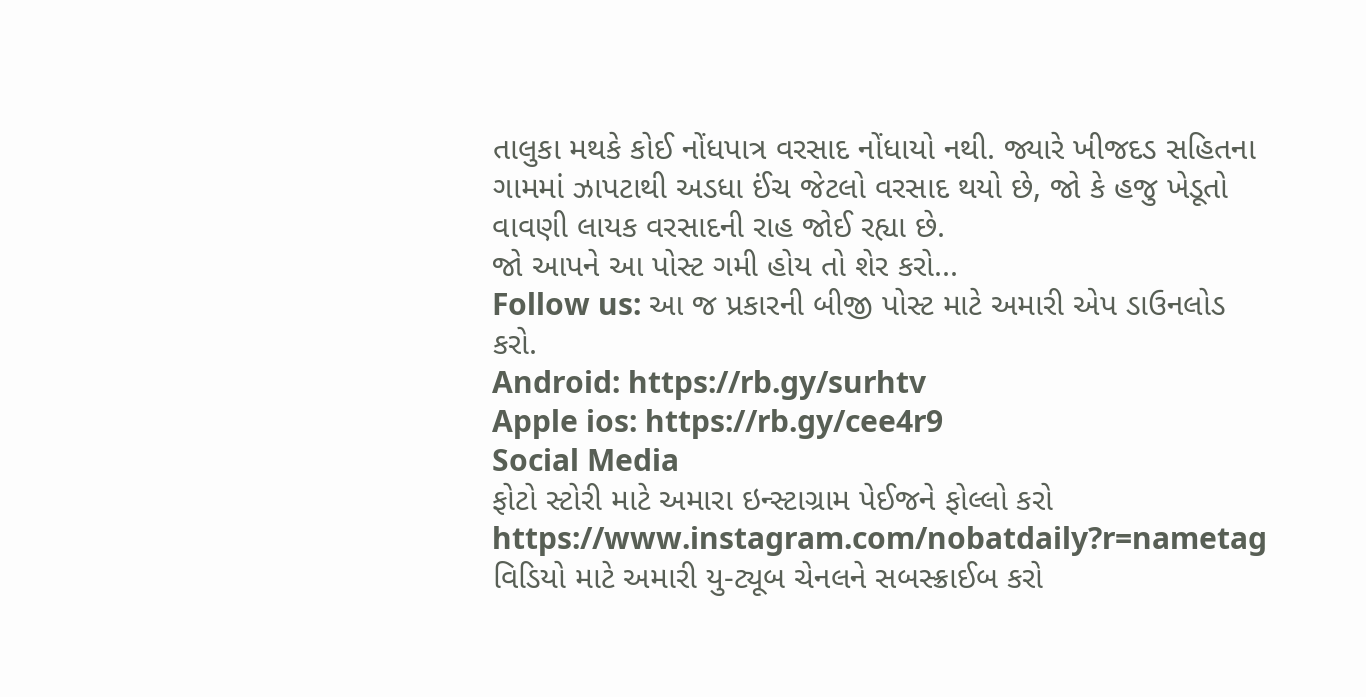તાલુકા મથકે કોઈ નોંધપાત્ર વરસાદ નોંધાયો નથી. જ્યારે ખીજદડ સહિતના ગામમાં ઝાપટાથી અડધા ઈંચ જેટલો વરસાદ થયો છે, જો કે હજુ ખેડૂતો વાવણી લાયક વરસાદની રાહ જોઈ રહ્યા છે.
જો આપને આ પોસ્ટ ગમી હોય તો શેર કરો...
Follow us: આ જ પ્રકારની બીજી પોસ્ટ માટે અમારી એપ ડાઉનલોડ કરો.
Android: https://rb.gy/surhtv
Apple ios: https://rb.gy/cee4r9
Social Media
ફોટો સ્ટોરી માટે અમારા ઇન્સ્ટાગ્રામ પેઈજને ફોલ્લો કરો
https://www.instagram.com/nobatdaily?r=nametag
વિડિયો માટે અમારી યુ-ટ્યૂબ ચેનલને સબસ્ક્રાઈબ કરો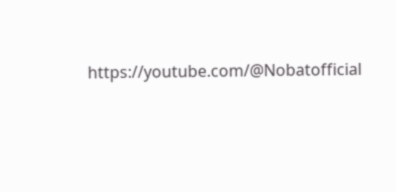https://youtube.com/@Nobatofficial